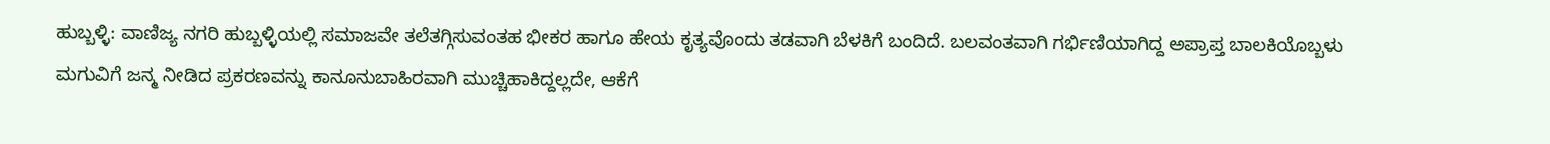ಹುಬ್ಬಳ್ಳಿ: ವಾಣಿಜ್ಯ ನಗರಿ ಹುಬ್ಬಳ್ಳಿಯಲ್ಲಿ ಸಮಾಜವೇ ತಲೆತಗ್ಗಿಸುವಂತಹ ಭೀಕರ ಹಾಗೂ ಹೇಯ ಕೃತ್ಯವೊಂದು ತಡವಾಗಿ ಬೆಳಕಿಗೆ ಬಂದಿದೆ. ಬಲವಂತವಾಗಿ ಗರ್ಭಿಣಿಯಾಗಿದ್ದ ಅಪ್ರಾಪ್ತ ಬಾಲಕಿಯೊಬ್ಬಳು ಮಗುವಿಗೆ ಜನ್ಮ ನೀಡಿದ ಪ್ರಕರಣವನ್ನು ಕಾನೂನುಬಾಹಿರವಾಗಿ ಮುಚ್ಚಿಹಾಕಿದ್ದಲ್ಲದೇ, ಆಕೆಗೆ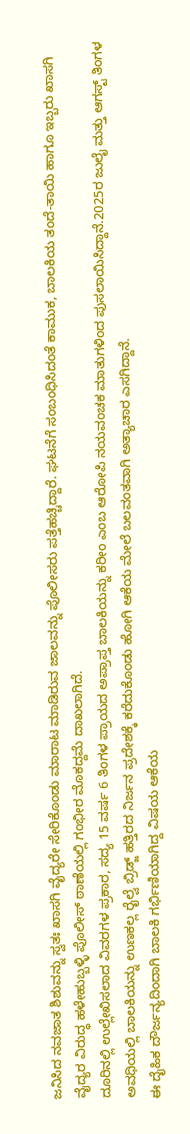ಜನಿಸಿದ ನವಜಾತ ಶಿಶುವನ್ನು ಸ್ವತಃ ಖಾಸಗಿ ವೈದ್ಯರೇ ಸೇರಿಕೊಂಡು ಮಾರಾಟ ಮಾಡಿರುವ ಜಾಲವನ್ನು ಪೊಲೀಸರು ಪತ್ತೆಹಚ್ಚಿದ್ದಾರೆ. ಘಟನೆಗೆ ಸಂಬಂಧಿಸಿದಂತೆ ಕಾಮುಕ, ಬಾಲಕಿಯ ತಂದೆ-ತಾಯಿ ಹಾಗೂ ಇಬ್ಬರು ಖಾಸಗಿ ವೈದ್ಯರ ವಿರುದ್ಧ ಹಳೇಹುಬ್ಬಳ್ಳಿ ಪೊಲೀಸ್ ಠಾಣೆಯಲ್ಲಿ ಗಂಭೀರ ಮೊಕದ್ದಮೆ ದಾಖಲಾಗಿದೆ.
ದೂರಿನಲ್ಲಿ ಉಲ್ಲೇಖಿಸಲಾದ ವಿವರಗಳ ಪ್ರಕಾರ, ಸದ್ಯ 15 ವರ್ಷ 6 ತಿಂಗಳ ಪ್ರಾಯದ ಅಪ್ರಾಪ್ತ ಬಾಲಕಿಯನ್ನು ಕರೀಂ ಎಂಬ ಆರೋಪಿ ನಯವಂಚಕ ಮಾತುಗಳಿಂದ ಪುಸಲಾಯಿಸಿದ್ದಾನೆ.2025ರ ಜುಲೈ ಮತ್ತು ಆಗಸ್ಟ್ ತಿಂಗಳ ಅವಧಿಯಲ್ಲಿ ಬಾಲಕಿಯನ್ನು ಉಣಕಲ್ಲ ರೈಲ್ವೆ ಬ್ರಿಡ್ಜ್ ಹತ್ತಿರದ ನಿರ್ಜನ ಪ್ರದೇಶಕ್ಕೆ ಕರೆದುಕೊಂಡು ಹೋಗಿ ಆಕೆಯ ಮೇಲೆ ಬಲವಂತವಾಗಿ ಅತ್ಯಾಚಾರ ಎಸಗಿದ್ದಾನೆ.
ಈ ದೈಹಿಕ ದೌರ್ಜನ್ಯದಿಂದಾಗಿ ಬಾಲಕಿ ಗರ್ಭಿಣಿಯಾಗಿದ್ದ ವಿಷಯ ಆಕೆಯ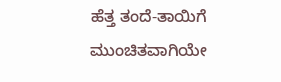ಹೆತ್ತ ತಂದೆ-ತಾಯಿಗೆ ಮುಂಚಿತವಾಗಿಯೇ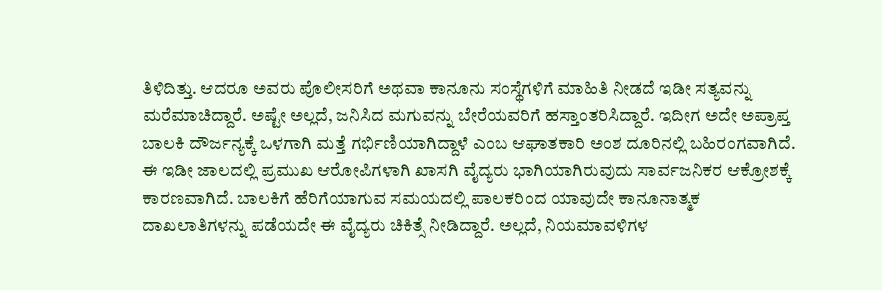ತಿಳಿದಿತ್ತು. ಆದರೂ ಅವರು ಪೊಲೀಸರಿಗೆ ಅಥವಾ ಕಾನೂನು ಸಂಸ್ಥೆಗಳಿಗೆ ಮಾಹಿತಿ ನೀಡದೆ ಇಡೀ ಸತ್ಯವನ್ನು ಮರೆಮಾಚಿದ್ದಾರೆ. ಅಷ್ಟೇ ಅಲ್ಲದೆ, ಜನಿಸಿದ ಮಗುವನ್ನು ಬೇರೆಯವರಿಗೆ ಹಸ್ತಾಂತರಿಸಿದ್ದಾರೆ. ಇದೀಗ ಅದೇ ಅಪ್ರಾಪ್ತ ಬಾಲಕಿ ದೌರ್ಜನ್ಯಕ್ಕೆ ಒಳಗಾಗಿ ಮತ್ತೆ ಗರ್ಭಿಣಿಯಾಗಿದ್ದಾಳೆ ಎಂಬ ಆಘಾತಕಾರಿ ಅಂಶ ದೂರಿನಲ್ಲಿ ಬಹಿರಂಗವಾಗಿದೆ.
ಈ ಇಡೀ ಜಾಲದಲ್ಲಿ ಪ್ರಮುಖ ಆರೋಪಿಗಳಾಗಿ ಖಾಸಗಿ ವೈದ್ಯರು ಭಾಗಿಯಾಗಿರುವುದು ಸಾರ್ವಜನಿಕರ ಆಕ್ರೋಶಕ್ಕೆ ಕಾರಣವಾಗಿದೆ. ಬಾಲಕಿಗೆ ಹೆರಿಗೆಯಾಗುವ ಸಮಯದಲ್ಲಿ ಪಾಲಕರಿಂದ ಯಾವುದೇ ಕಾನೂನಾತ್ಮಕ ದಾಖಲಾತಿಗಳನ್ನು ಪಡೆಯದೇ ಈ ವೈದ್ಯರು ಚಿಕಿತ್ಸೆ ನೀಡಿದ್ದಾರೆ. ಅಲ್ಲದೆ, ನಿಯಮಾವಳಿಗಳ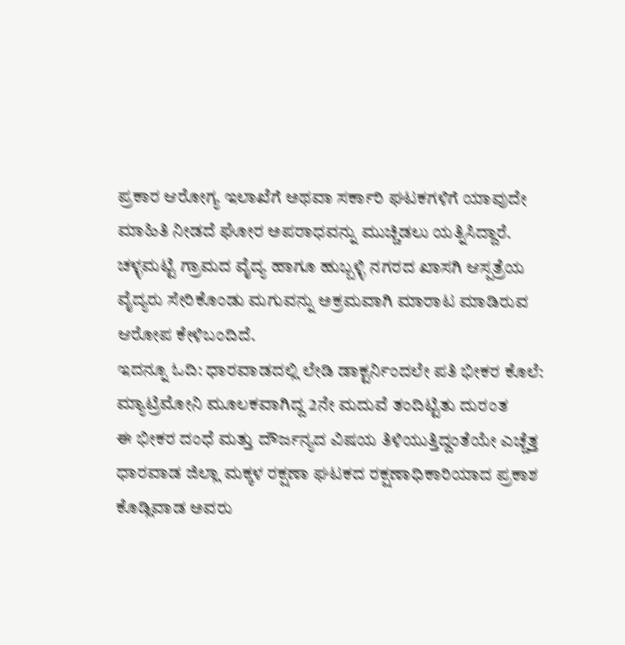ಪ್ರಕಾರ ಆರೋಗ್ಯ ಇಲಾಖೆಗೆ ಅಥವಾ ಸರ್ಕಾರಿ ಘಟಕಗಳಿಗೆ ಯಾವುದೇ ಮಾಹಿತಿ ನೀಡದೆ ಘೋರ ಅಪರಾಧವನ್ನು ಮುಚ್ಚಿಡಲು ಯತ್ನಿಸಿದ್ದಾರೆ. ಚಳ್ಳಮಟ್ಟಿ ಗ್ರಾಮದ ವೈದ್ಯ ಹಾಗೂ ಹುಬ್ಬಳ್ಳಿ ನಗರದ ಖಾಸಗಿ ಆಸ್ಪತ್ರೆಯ ವೈದ್ಯರು ಸೇರಿಕೊಂಡು ಮಗುವನ್ನು ಅಕ್ರಮವಾಗಿ ಮಾರಾಟ ಮಾಡಿರುವ ಆರೋಪ ಕೇಳಿಬಂದಿದೆ.
ಇದನ್ನೂ ಓದಿ: ಧಾರವಾಡದಲ್ಲಿ ಲೇಡಿ ಡಾಕ್ಟರ್ನಿಂದಲೇ ಪತಿ ಭೀಕರ ಕೊಲೆ: ಮ್ಯಾಟ್ರಿಮೋನಿ ಮೂಲಕವಾಗಿದ್ದ 2ನೇ ಮದುವೆ ತಂದಿಟ್ಟಿತು ದುರಂತ
ಈ ಭೀಕರ ದಂಧೆ ಮತ್ತು ದೌರ್ಜನ್ಯದ ವಿಷಯ ತಿಳಿಯುತ್ತಿದ್ದಂತೆಯೇ ಎಚ್ಚೆತ್ತ ಧಾರವಾಡ ಜಿಲ್ಲಾ ಮಕ್ಕಳ ರಕ್ಷಣಾ ಘಟಕದ ರಕ್ಷಣಾಧಿಕಾರಿಯಾದ ಪ್ರಕಾಶ ಕೊಡ್ಲಿವಾಡ ಅವರು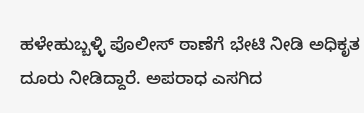ಹಳೇಹುಬ್ಬಳ್ಳಿ ಪೊಲೀಸ್ ಠಾಣೆಗೆ ಭೇಟಿ ನೀಡಿ ಅಧಿಕೃತ ದೂರು ನೀಡಿದ್ದಾರೆ. ಅಪರಾಧ ಎಸಗಿದ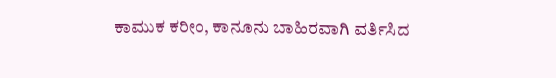ಕಾಮುಕ ಕರೀಂ, ಕಾನೂನು ಬಾಹಿರವಾಗಿ ವರ್ತಿಸಿದ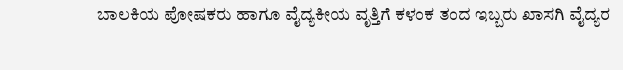ಬಾಲಕಿಯ ಪೋಷಕರು ಹಾಗೂ ವೈದ್ಯಕೀಯ ವೃತ್ತಿಗೆ ಕಳಂಕ ತಂದ ಇಬ್ಬರು ಖಾಸಗಿ ವೈದ್ಯರ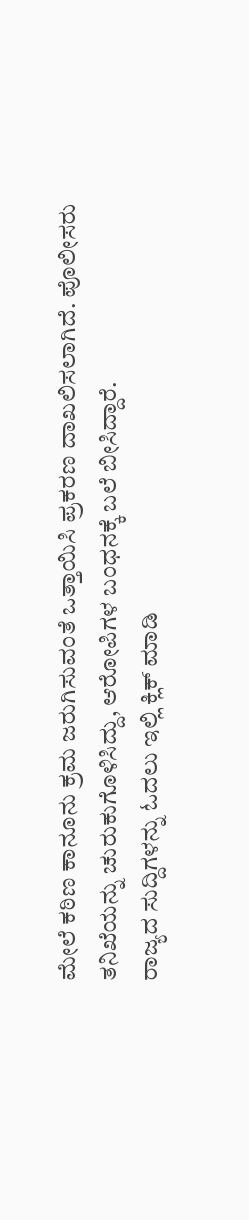ಮೇಲೆ ಕಠಿಣ ಕಾನೂನು ಕ್ರಮ ಜರುಗಿಸುವಂತೆ ಒತ್ತಾಯಿಸಿ ಪ್ರಕರಣ ದಾಖಲಿಸಲಾಗಿದೆ. ಪೊಲೀಸರು ತನಿಖೆಯನ್ನು ಚುರುಕುಗೊಳಿಸಿದ್ದು, ಆರೋಪಿಗಳ ಬಂಧನಕ್ಕೆ ಬಲೆ ಬೀಸಿದ್ದಾರೆ.
ರಾಜ್ಯದ ಸುದ್ದಿಗಳನ್ನು ಓದಲು ಇಲ್ಲಿ ಕ್ಲಿಕ್ ಮಾಡಿ